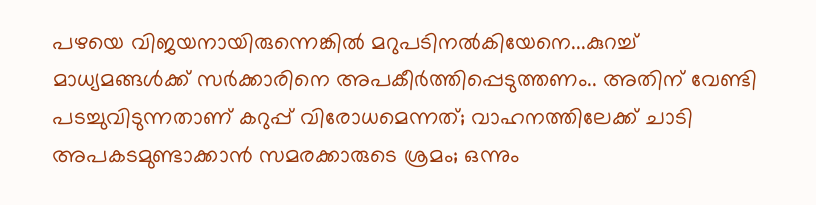പഴയെ വിജയനായിരുന്നെങ്കിൽ മറുപടിനൽകിയേനെ...കുറച്ച് മാധ്യമങ്ങൾക്ക് സർക്കാരിനെ അപകീർത്തിപ്പെടുത്തണം.. അതിന് വേണ്ടി പടച്ചുവിടുന്നതാണ് കറുപ്പ് വിരോധമെന്നത്; വാഹനത്തിലേക്ക് ചാടി അപകടമുണ്ടാക്കാൻ സമരക്കാരുടെ ശ്രമം; ഒന്നും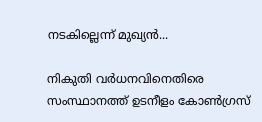നടകില്ലെന്ന് മുഖ്യൻ...

നികുതി വർധനവിനെതിരെ സംസ്ഥാനത്ത് ഉടനീളം കോൺഗ്രസ്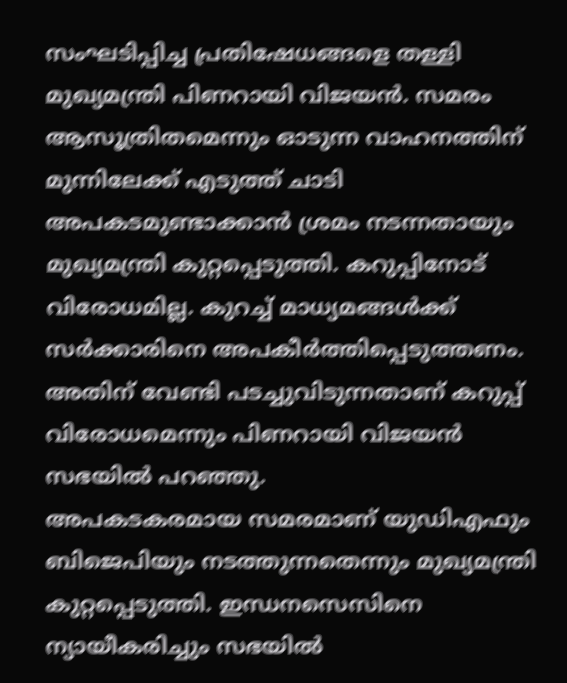സംഘടിപ്പിച്ച പ്രതിഷേധങ്ങളെ തള്ളി മുഖ്യമന്ത്രി പിണറായി വിജയൻ. സമരം ആസൂത്രിതമെന്നും ഓടുന്ന വാഹനത്തിന് മുന്നിലേക്ക് എടുത്ത് ചാടി അപകടമുണ്ടാക്കാൻ ശ്രമം നടന്നതായും മുഖ്യമന്ത്രി കുറ്റപ്പെടുത്തി. കറുപ്പിനോട് വിരോധമില്ല. കുറച്ച് മാധ്യമങ്ങൾക്ക് സർക്കാരിനെ അപകീർത്തിപ്പെടുത്തണം. അതിന് വേണ്ടി പടച്ചുവിടുന്നതാണ് കറുപ്പ് വിരോധമെന്നും പിണറായി വിജയൻ സഭയിൽ പറഞ്ഞു.
അപകടകരമായ സമരമാണ് യുഡിഎഫും ബിജെപിയും നടത്തുന്നതെന്നും മുഖ്യമന്ത്രി കുറ്റപ്പെടുത്തി. ഇന്ധനസെസിനെ ന്യായീകരിച്ചും സഭയിൽ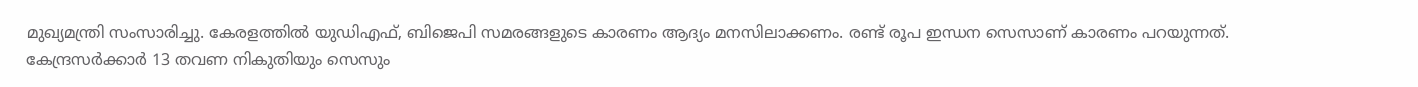മുഖ്യമന്ത്രി സംസാരിച്ചു. കേരളത്തിൽ യുഡിഎഫ്, ബിജെപി സമരങ്ങളുടെ കാരണം ആദ്യം മനസിലാക്കണം. രണ്ട് രൂപ ഇന്ധന സെസാണ് കാരണം പറയുന്നത്. കേന്ദ്രസർക്കാർ 13 തവണ നികുതിയും സെസും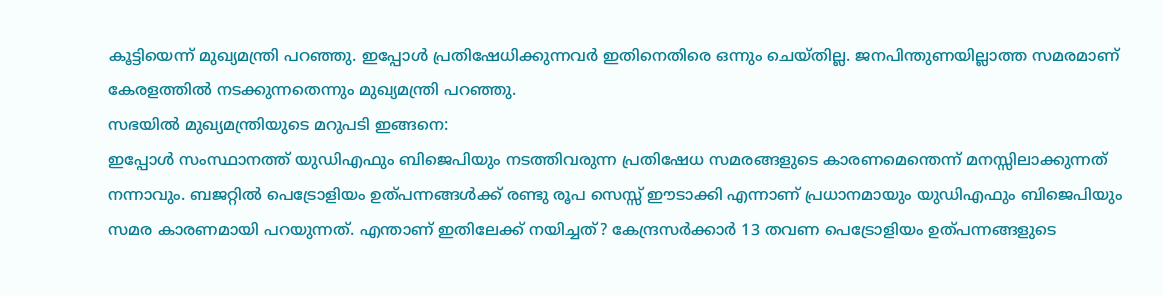കൂട്ടിയെന്ന് മുഖ്യമന്ത്രി പറഞ്ഞു. ഇപ്പോൾ പ്രതിഷേധിക്കുന്നവർ ഇതിനെതിരെ ഒന്നും ചെയ്തില്ല. ജനപിന്തുണയില്ലാത്ത സമരമാണ് കേരളത്തിൽ നടക്കുന്നതെന്നും മുഖ്യമന്ത്രി പറഞ്ഞു.
സഭയിൽ മുഖ്യമന്ത്രിയുടെ മറുപടി ഇങ്ങനെ:
ഇപ്പോൾ സംസ്ഥാനത്ത് യുഡിഎഫും ബിജെപിയും നടത്തിവരുന്ന പ്രതിഷേധ സമരങ്ങളുടെ കാരണമെന്തെന്ന് മനസ്സിലാക്കുന്നത് നന്നാവും. ബജറ്റിൽ പെട്രോളിയം ഉത്പന്നങ്ങൾക്ക് രണ്ടു രൂപ സെസ്സ് ഈടാക്കി എന്നാണ് പ്രധാനമായും യുഡിഎഫും ബിജെപിയും സമര കാരണമായി പറയുന്നത്. എന്താണ് ഇതിലേക്ക് നയിച്ചത്? കേന്ദ്രസർക്കാർ 13 തവണ പെട്രോളിയം ഉത്പന്നങ്ങളുടെ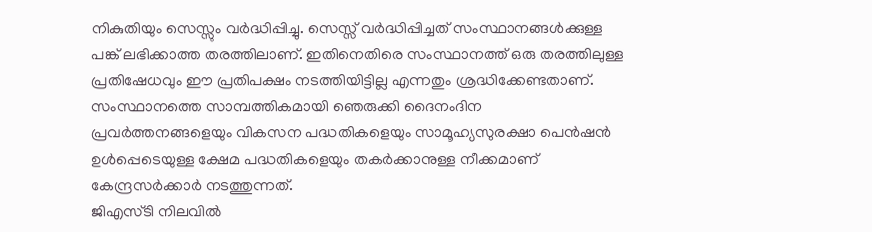നികുതിയും സെസ്സും വർദ്ധിപ്പിച്ചു. സെസ്സ് വർദ്ധിപ്പിച്ചത് സംസ്ഥാനങ്ങൾക്കുള്ള പങ്ക് ലഭിക്കാത്ത തരത്തിലാണ്. ഇതിനെതിരെ സംസ്ഥാനത്ത് ഒരു തരത്തിലുള്ള പ്രതിഷേധവും ഈ പ്രതിപക്ഷം നടത്തിയിട്ടില്ല എന്നതും ശ്രദ്ധിക്കേണ്ടതാണ്. സംസ്ഥാനത്തെ സാമ്പത്തികമായി ഞെരുക്കി ദൈനംദിന പ്രവർത്തനങ്ങളെയും വികസന പദ്ധതികളെയും സാമൂഹ്യസുരക്ഷാ പെൻഷൻ ഉൾപ്പെടെയുള്ള ക്ഷേമ പദ്ധതികളെയും തകർക്കാനുള്ള നീക്കമാണ് കേന്ദ്രസർക്കാർ നടത്തുന്നത്.
ജിഎസ്ടി നിലവിൽ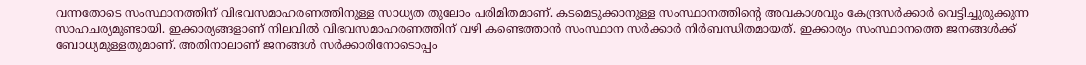വന്നതോടെ സംസ്ഥാനത്തിന് വിഭവസമാഹരണത്തിനുള്ള സാധ്യത തുലോം പരിമിതമാണ്. കടമെടുക്കാനുള്ള സംസ്ഥാനത്തിന്റെ അവകാശവും കേന്ദ്രസർക്കാർ വെട്ടിച്ചുരുക്കുന്ന സാഹചര്യമുണ്ടായി. ഇക്കാര്യങ്ങളാണ് നിലവിൽ വിഭവസമാഹരണത്തിന് വഴി കണ്ടെത്താൻ സംസ്ഥാന സർക്കാർ നിർബന്ധിതമായത്. ഇക്കാര്യം സംസ്ഥാനത്തെ ജനങ്ങൾക്ക് ബോധ്യമുള്ളതുമാണ്. അതിനാലാണ് ജനങ്ങൾ സർക്കാരിനോടൊപ്പം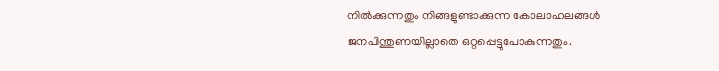നിൽക്കുന്നതും നിങ്ങളുണ്ടാക്കുന്ന കോലാഹലങ്ങൾ ജനപിന്തുണയില്ലാതെ ഒറ്റപ്പെട്ടുപോകുന്നതും.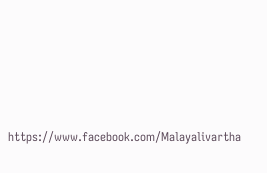https://www.facebook.com/Malayalivartha